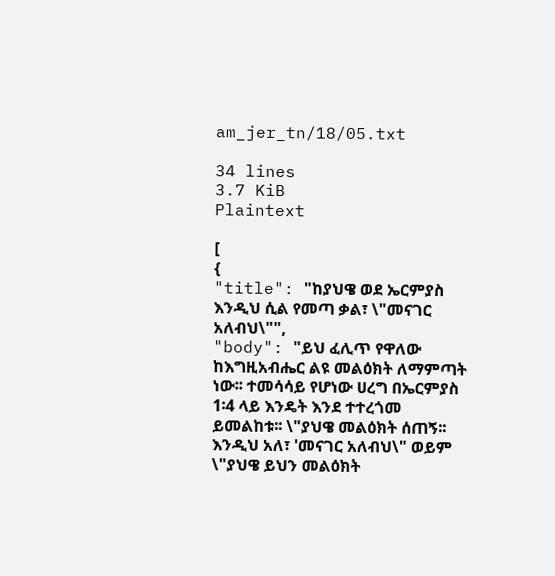am_jer_tn/18/05.txt

34 lines
3.7 KiB
Plaintext

[
{
"title": "ከያህዌ ወደ ኤርምያስ እንዲህ ሲል የመጣ ቃል፣ \"መናገር አለብህ\"",
"body": "ይህ ፈሊጥ የዋለው ከእግዚአብሔር ልዩ መልዕክት ለማምጣት ነው፡፡ ተመሳሳይ የሆነው ሀረግ በኤርምያስ 1፡4 ላይ እንዴት እንደ ተተረጎመ ይመልከቱ፡፡ \"ያህዌ መልዕክት ሰጠኝ፡፡ እንዲህ አለ፣ 'መናገር አለብህ\" ወይም \"ያህዌ ይህን መልዕክት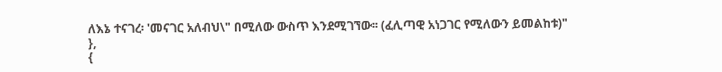ለእኔ ተናገረ፡ 'መናገር አለብህ\" በሚለው ውስጥ እንደሚገኘው፡፡ (ፈሊጣዊ አነጋገር የሚለውን ይመልከቱ)"
},
{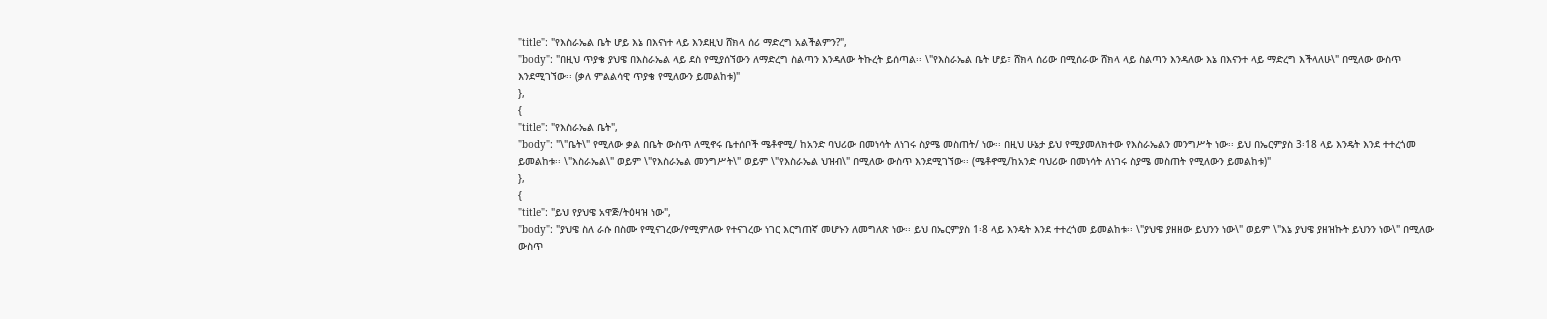"title": "የእስራኤል ቤት ሆይ እኔ በእናነተ ላይ እንደዚህ ሸክላ ሰሪ ማድረግ አልችልምን?",
"body": "በዚህ ጥያቄ ያህዌ በእስራኤል ላይ ደስ የሚያሰኘውን ለማድረግ ስልጣን እንዳለው ትኩረት ይሰጣል፡፡ \"የእስራኤል ቤት ሆይ፣ ሸክላ ሰሪው በሚሰራው ሸክላ ላይ ስልጣን እንዳለው እኔ በእናንተ ላይ ማድረግ እችላለሁ\" በሚለው ውስጥ እንደሚገኘው፡፡ (ቃለ ምልልሳዊ ጥያቄ የሚለውን ይመልከቱ)"
},
{
"title": "የእስራኤል ቤት",
"body": "\"ቤት\" የሚለው ቃል በቤት ውስጥ ለሚኖሩ ቤተሰቦች ሜቶኖሚ/ ከአንድ ባህሪው በመነሳት ለነገሩ ስያሜ መስጠት/ ነው፡፡ በዚህ ሁኔታ ይህ የሚያመለክተው የእስራኤልን መንግሥት ነው፡፡ ይህ በኤርምያስ 3፡18 ላይ እንዴት እንደ ተተረጎመ ይመልከቱ፡፡ \"እስራኤል\" ወይም \"የእስራኤል መንግሥት\" ወይም \"የእስራኤል ህዝብ\" በሚለው ውስጥ እንደሚገኘው፡፡ (ሜቶኖሚ/ከአንድ ባህሪው በመነሳት ለነገሩ ስያሜ መስጠት የሚለውን ይመልከቱ)"
},
{
"title": "ይህ የያህዌ አዋጅ/ትዕዛዝ ነው",
"body": "ያህዌ ስለ ራሱ በስሙ የሚናገረው/የሚምለው የተናገረው ነገር እርግጠኛ መሆኑን ለመግለጽ ነው፡፡ ይህ በኤርምያስ 1፡8 ላይ እንዴት እንደ ተተረጎመ ይመልከቱ፡፡ \"ያህዌ ያዘዘው ይህንን ነው\" ወይም \"እኔ ያህዌ ያዘዝኩት ይህንን ነው\" በሚለው ውስጥ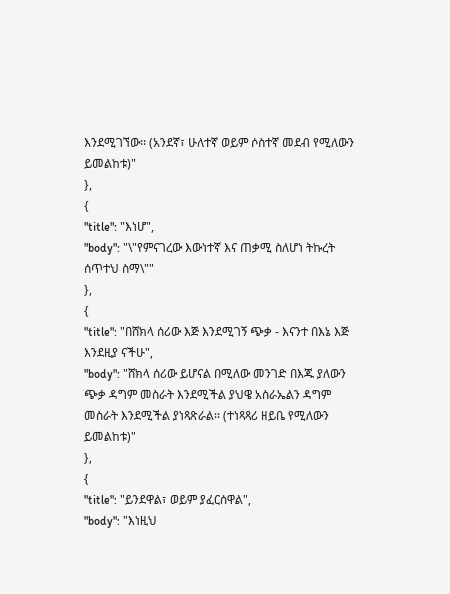እንደሚገኘው፡፡ (አንደኛ፣ ሁለተኛ ወይም ሶስተኛ መደብ የሚለውን ይመልከቱ)"
},
{
"title": "እነሆ",
"body": "\"የምናገረው እውነተኛ እና ጠቃሚ ስለሆነ ትኩረት ሰጥተህ ስማ\""
},
{
"title": "በሸክላ ሰሪው እጅ እንደሚገኝ ጭቃ - እናንተ በእኔ እጅ እንደዚያ ናችሁ",
"body": "ሸክላ ሰሪው ይሆናል በሚለው መንገድ በእጁ ያለውን ጭቃ ዳግም መስራት እንደሚችል ያህዌ አስራኤልን ዳግም መስራት እንደሚችል ያነጻጽራል፡፡ (ተነጻጻሪ ዘይቤ የሚለውን ይመልከቱ)"
},
{
"title": "ይንደዋል፣ ወይም ያፈርሰዋል",
"body": "እነዚህ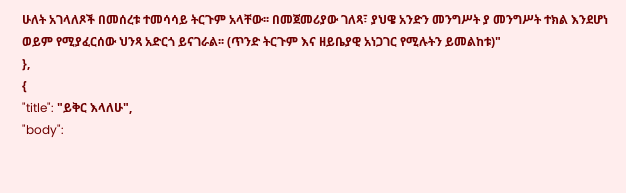ሁለት አገላለጾች በመሰረቱ ተመሳሳይ ትርጉም አላቸው፡፡ በመጀመሪያው ገለጻ፣ ያህዌ አንድን መንግሥት ያ መንግሥት ተክል እንደሆነ ወይም የሚያፈርሰው ህንጻ አድርጎ ይናገራል፡፡ (ጥንድ ትርጉም እና ዘይቤያዊ አነጋገር የሚሉትን ይመልከቱ)"
},
{
"title": "ይቅር እላለሁ",
"body":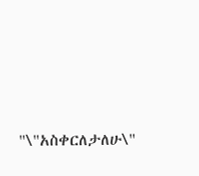"\"አስቀርለታለሁ\"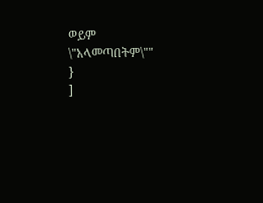ወይም \"አላመጣበትም\""
}
]